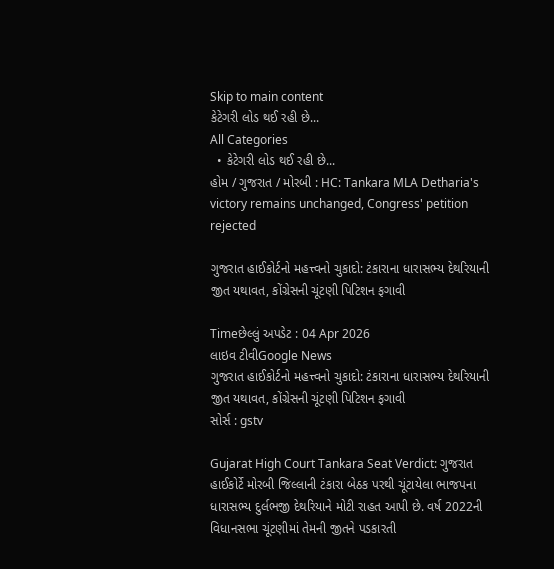Skip to main content
કેટેગરી લોડ થઈ રહી છે...
All Categories
  • કેટેગરી લોડ થઈ રહી છે...
હોમ / ગુજરાત / મોરબી : HC: Tankara MLA Detharia's victory remains unchanged, Congress' petition rejected

ગુજરાત હાઈકોર્ટનો મહત્ત્વનો ચુકાદો: ટંકારાના ધારાસભ્ય દેથરિયાની જીત યથાવત, કોંગ્રેસની ચૂંટણી પિટિશન ફગાવી

Timeછેલ્લું અપડેટ : 04 Apr 2026
લાઇવ ટીવીGoogle News
ગુજરાત હાઈકોર્ટનો મહત્ત્વનો ચુકાદો: ટંકારાના ધારાસભ્ય દેથરિયાની જીત યથાવત, કોંગ્રેસની ચૂંટણી પિટિશન ફગાવી
સોર્સ : gstv

Gujarat High Court Tankara Seat Verdict: ગુજરાત હાઈકોર્ટે મોરબી જિલ્લાની ટંકારા બેઠક પરથી ચૂંટાયેલા ભાજપના ધારાસભ્ય દુર્લભજી દેથરિયાને મોટી રાહત આપી છે. વર્ષ 2022ની વિધાનસભા ચૂંટણીમાં તેમની જીતને પડકારતી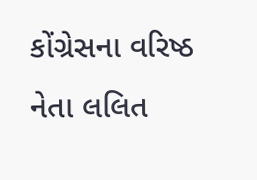કોંગ્રેસના વરિષ્ઠ નેતા લલિત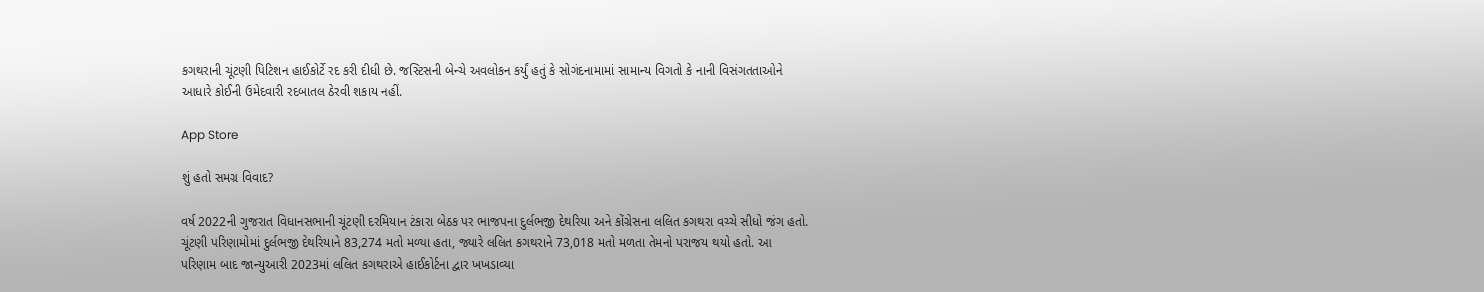કગથરાની ચૂંટણી પિટિશન હાઈકોર્ટે રદ કરી દીધી છે. જસ્ટિસની બેન્ચે અવલોકન કર્યું હતું કે સોગંદનામામાં સામાન્ય વિગતો કે નાની વિસંગતતાઓને આધારે કોઈની ઉમેદવારી રદબાતલ ઠેરવી શકાય નહીં.

App Store

શું હતો સમગ્ર વિવાદ?

વર્ષ 2022ની ગુજરાત વિધાનસભાની ચૂંટણી દરમિયાન ટંકારા બેઠક પર ભાજપના દુર્લભજી દેથરિયા અને કોંગ્રેસના લલિત કગથરા વચ્ચે સીધો જંગ હતો. ચૂંટણી પરિણામોમાં દુર્લભજી દેથરિયાને 83,274 મતો મળ્યા હતા, જ્યારે લલિત કગથરાને 73,018 મતો મળતા તેમનો પરાજય થયો હતો. આ પરિણામ બાદ જાન્યુઆરી 2023માં લલિત કગથરાએ હાઈકોર્ટના દ્વાર ખખડાવ્યા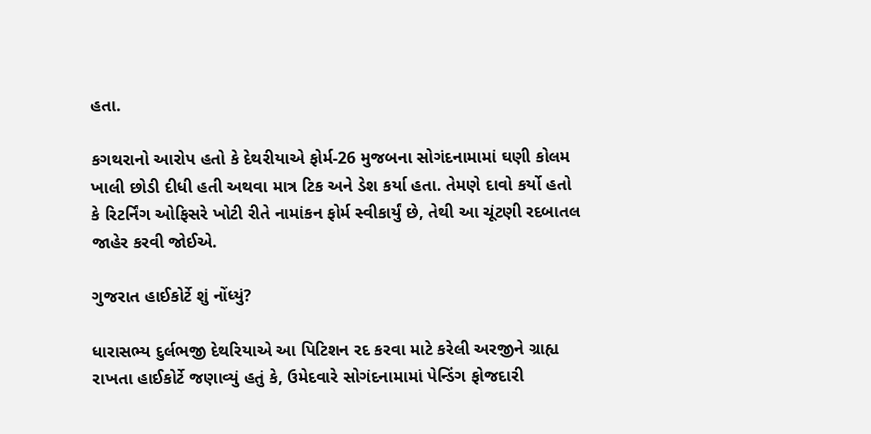હતા.

કગથરાનો આરોપ હતો કે દેથરીયાએ ફોર્મ-26 મુજબના સોગંદનામામાં ઘણી કોલમ ખાલી છોડી દીધી હતી અથવા માત્ર ટિક અને ડેશ કર્યા હતા. તેમણે દાવો કર્યો હતો કે રિટર્નિંગ ઓફિસરે ખોટી રીતે નામાંકન ફોર્મ સ્વીકાર્યું છે, તેથી આ ચૂંટણી રદબાતલ જાહેર કરવી જોઈએ.

ગુજરાત હાઈકોર્ટે શું નોંધ્યું?

ધારાસભ્ય દુર્લભજી દેથરિયાએ આ પિટિશન રદ કરવા માટે કરેલી અરજીને ગ્રાહ્ય રાખતા હાઈકોર્ટે જણાવ્યું હતું કે, ઉમેદવારે સોગંદનામામાં પેન્ડિંગ ફોજદારી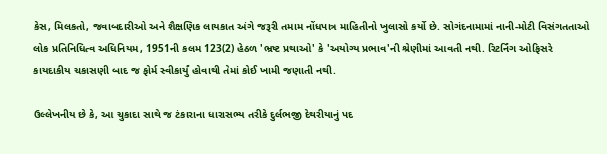કેસ, મિલકતો, જવાબદારીઓ અને શૈક્ષણિક લાયકાત અંગે જરૂરી તમામ નોંધપાત્ર માહિતીનો ખુલાસો કર્યો છે. સોગંદનામામાં નાની-મોટી વિસંગતતાઓ લોક પ્રતિનિધિત્વ અધિનિયમ, 1951ની કલમ 123(2) હેઠળ 'ભ્રષ્ટ પ્રથાઓ' કે 'અયોગ્ય પ્રભાવ'ની શ્રેણીમાં આવતી નથી. રિટર્નિંગ ઓફિસરે કાયદાકીય ચકાસણી બાદ જ ફોર્મ સ્વીકાર્યું હોવાથી તેમાં કોઈ ખામી જણાતી નથી.

ઉલ્લેખનીય છે કે, આ ચુકાદા સાથે જ ટંકારાના ધારાસભ્ય તરીકે દુર્લભજી દેથરીયાનું પદ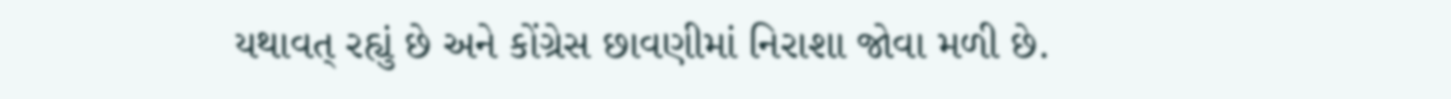યથાવત્ રહ્યું છે અને કોંગ્રેસ છાવણીમાં નિરાશા જોવા મળી છે.